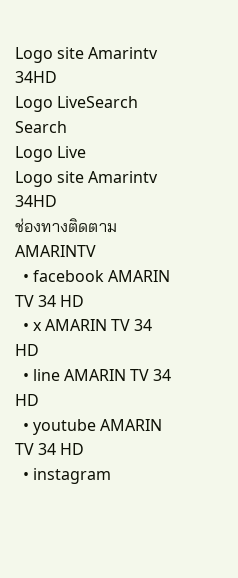Logo site Amarintv 34HD
Logo LiveSearch
Search
Logo Live
Logo site Amarintv 34HD
ช่องทางติดตาม AMARINTV
  • facebook AMARIN TV 34 HD
  • x AMARIN TV 34 HD
  • line AMARIN TV 34 HD
  • youtube AMARIN TV 34 HD
  • instagram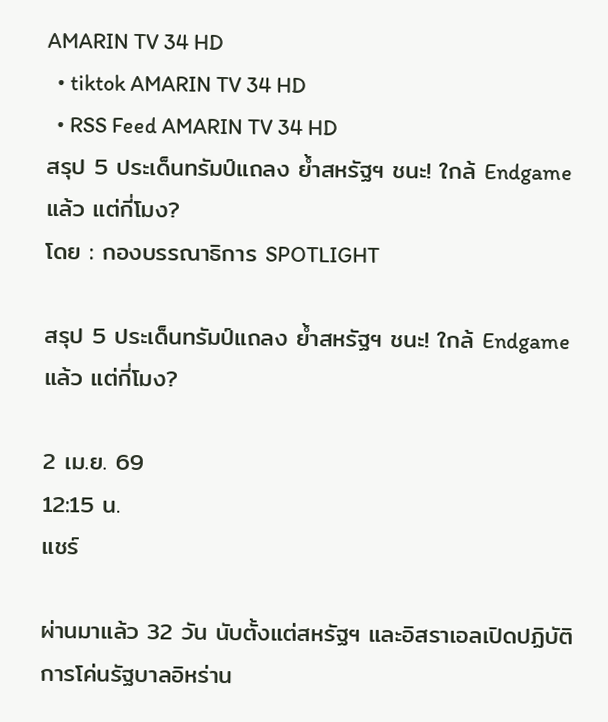AMARIN TV 34 HD
  • tiktok AMARIN TV 34 HD
  • RSS Feed AMARIN TV 34 HD
สรุป 5 ประเด็นทรัมป์แถลง ย้ำสหรัฐฯ ชนะ! ใกล้ Endgame แล้ว แต่กี่โมง?
โดย : กองบรรณาธิการ SPOTLIGHT

สรุป 5 ประเด็นทรัมป์แถลง ย้ำสหรัฐฯ ชนะ! ใกล้ Endgame แล้ว แต่กี่โมง?

2 เม.ย. 69
12:15 น.
แชร์

ผ่านมาแล้ว 32 วัน นับตั้งแต่สหรัฐฯ และอิสราเอลเปิดปฏิบัติการโค่นรัฐบาลอิหร่าน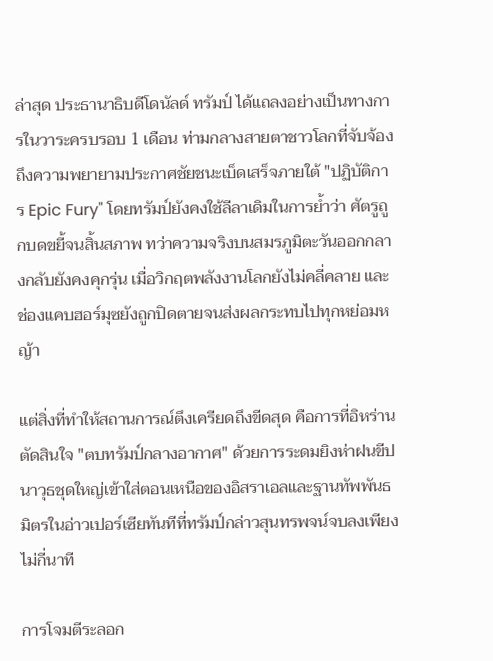ล่าสุด ประธานาธิบดีโดนัลด์ ทรัมป์ ได้แถลงอย่างเป็นทางการในวาระครบรอบ 1 เดือน ท่ามกลางสายตาชาวโลกที่จับจ้องถึงความพยายามประกาศชัยชนะเบ็ดเสร็จภายใต้ "ปฏิบัติการ Epic Fury" โดยทรัมป์ยังคงใช้ลีลาเดิมในการย้ำว่า ศัตรูถูกบดขยี้จนสิ้นสภาพ ทว่าความจริงบนสมรภูมิตะวันออกกลางกลับยังคงคุกรุ่น เมื่อวิกฤตพลังงานโลกยังไม่คลี่คลาย และช่องแคบฮอร์มุซยังถูกปิดตายจนส่งผลกระทบไปทุกหย่อมหญ้า

แต่สิ่งที่ทำให้สถานการณ์ตึงเครียดถึงขีดสุด คือการที่อิหร่านตัดสินใจ "ตบทรัมป์กลางอากาศ" ด้วยการระดมยิงห่าฝนขีปนาวุธชุดใหญ่เข้าใส่ตอนเหนือของอิสราเอลและฐานทัพพันธมิตรในอ่าวเปอร์เซียทันทีที่ทรัมป์กล่าวสุนทรพจน์จบลงเพียงไม่กี่นาที

การโจมตีระลอก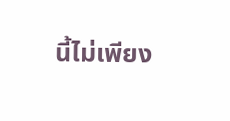นี้ไม่เพียง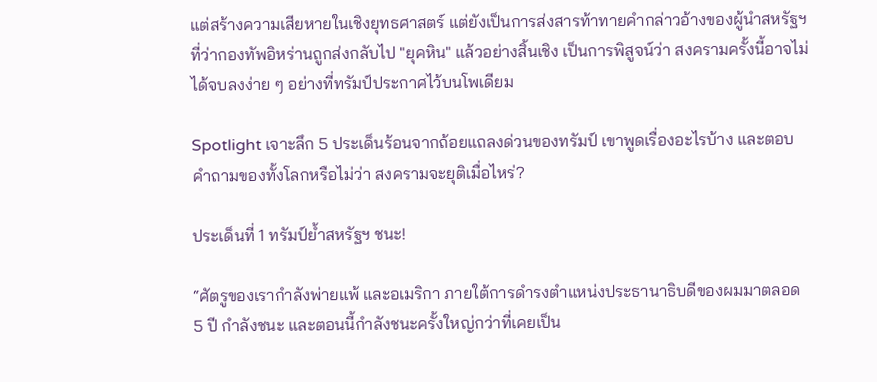แต่สร้างความเสียหายในเชิงยุทธศาสตร์ แต่ยังเป็นการส่งสารท้าทายคำกล่าวอ้างของผู้นำสหรัฐฯ ที่ว่ากองทัพอิหร่านถูกส่งกลับไป "ยุคหิน" แล้วอย่างสิ้นเชิง เป็นการพิสูจน์ว่า สงครามครั้งนี้อาจไม่ได้จบลงง่าย ๆ อย่างที่ทรัมป์ประกาศไว้บนโพเดียม

Spotlight เจาะลึก 5 ประเด็นร้อนจากถ้อยแถลงด่วนของทรัมป์ เขาพูดเรื่องอะไรบ้าง และตอบคำถามของทั้งโลกหรือไม่ว่า สงครามจะยุติเมื่อไหร่?

ประเด็นที่ 1 ทรัมป์ย้ำสหรัฐฯ ชนะ!

“ศัตรูของเรากำลังพ่ายแพ้ และอเมริกา ภายใต้การดำรงตำแหน่งประธานาธิบดีของผมมาตลอด 5 ปี กำลังชนะ และตอนนี้กำลังชนะครั้งใหญ่กว่าที่เคยเป็น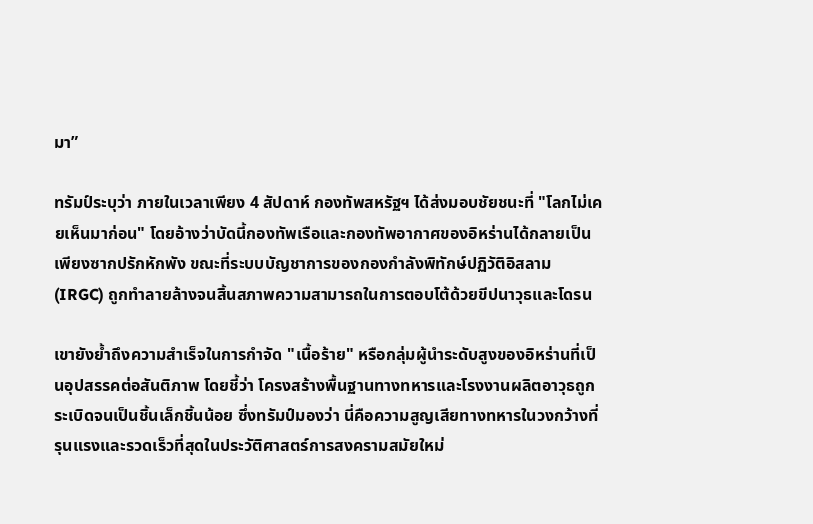มา”

ทรัมป์ระบุว่า ภายในเวลาเพียง 4 สัปดาห์ กองทัพสหรัฐฯ ได้ส่งมอบชัยชนะที่ "โลกไม่เคยเห็นมาก่อน" โดยอ้างว่าบัดนี้กองทัพเรือและกองทัพอากาศของอิหร่านได้กลายเป็นเพียงซากปรักหักพัง ขณะที่ระบบบัญชาการของกองกำลังพิทักษ์ปฏิวัติอิสลาม (IRGC) ถูกทำลายล้างจนสิ้นสภาพความสามารถในการตอบโต้ด้วยขีปนาวุธและโดรน

เขายังย้ำถึงความสำเร็จในการกำจัด "เนื้อร้าย" หรือกลุ่มผู้นำระดับสูงของอิหร่านที่เป็นอุปสรรคต่อสันติภาพ โดยชี้ว่า โครงสร้างพื้นฐานทางทหารและโรงงานผลิตอาวุธถูกระเบิดจนเป็นชิ้นเล็กชิ้นน้อย ซึ่งทรัมป์มองว่า นี่คือความสูญเสียทางทหารในวงกว้างที่รุนแรงและรวดเร็วที่สุดในประวัติศาสตร์การสงครามสมัยใหม่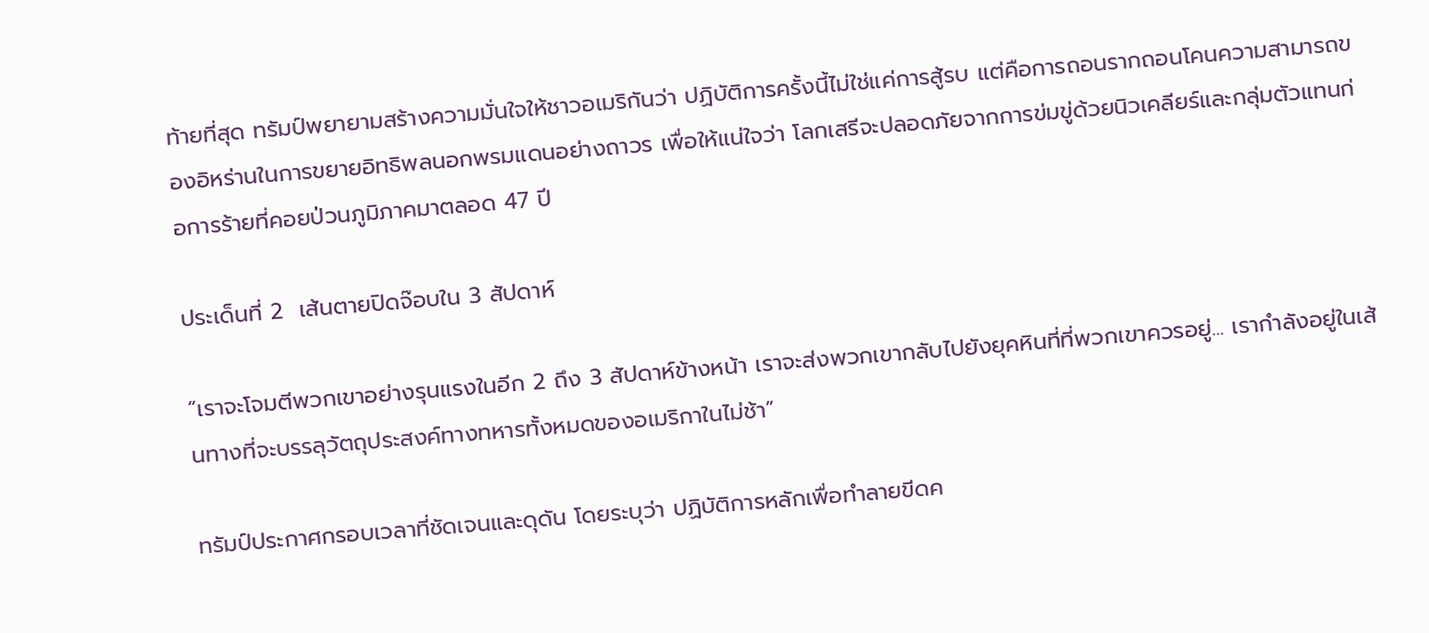ท้ายที่สุด ทรัมป์พยายามสร้างความมั่นใจให้ชาวอเมริกันว่า ปฏิบัติการครั้งนี้ไม่ใช่แค่การสู้รบ แต่คือการถอนรากถอนโคนความสามารถของอิหร่านในการขยายอิทธิพลนอกพรมแดนอย่างถาวร เพื่อให้แน่ใจว่า โลกเสรีจะปลอดภัยจากการข่มขู่ด้วยนิวเคลียร์และกลุ่มตัวแทนก่อการร้ายที่คอยป่วนภูมิภาคมาตลอด 47 ปี

ประเด็นที่ 2  เส้นตายปิดจ๊อบใน 3 สัปดาห์

“เราจะโจมตีพวกเขาอย่างรุนแรงในอีก 2 ถึง 3 สัปดาห์ข้างหน้า เราจะส่งพวกเขากลับไปยังยุคหินที่ที่พวกเขาควรอยู่... เรากำลังอยู่ในเส้นทางที่จะบรรลุวัตถุประสงค์ทางทหารทั้งหมดของอเมริกาในไม่ช้า”

ทรัมป์ประกาศกรอบเวลาที่ชัดเจนและดุดัน โดยระบุว่า ปฏิบัติการหลักเพื่อทำลายขีดค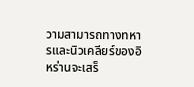วามสามารถทางทหารและนิวเคลียร์ของอิหร่านจะเสร็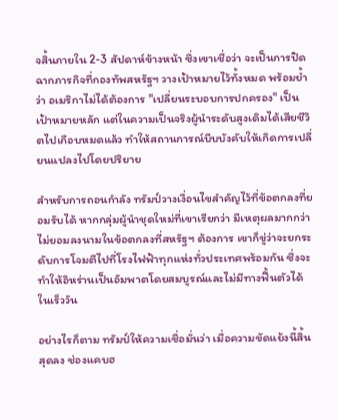จสิ้นภายใน 2-3 สัปดาห์ข้างหน้า ซึ่งเขาเชื่อว่า จะเป็นการปิดฉากภารกิจที่กองทัพสหรัฐฯ วางเป้าหมายไว้ทั้งหมด พร้อมย้ำว่า อเมริกาไม่ได้ต้องการ "เปลี่ยนระบอบการปกครอง" เป็นเป้าหมายหลัก แต่ในความเป็นจริงผู้นำระดับสูงเดิมได้เสียชีวิตไปเกือบหมดแล้ว ทำให้สถานการณ์บีบบังคับให้เกิดการเปลี่ยนแปลงไปโดยปริยาย

สำหรับการถอนกำลัง ทรัมป์วางเงื่อนไขสำคัญไว้ที่ข้อตกลงที่ยอมรับได้ หากกลุ่มผู้นำชุดใหม่ที่เขาเรียกว่า มีเหตุผลมากกว่า ไม่ยอมลงนามในข้อตกลงที่สหรัฐฯ ต้องการ เขาก็ขู่ว่าจะยกระดับการโจมตีไปที่โรงไฟฟ้าทุกแห่งทั่วประเทศพร้อมกัน ซึ่งจะทำให้อิหร่านเป็นอัมพาตโดยสมบูรณ์และไม่มีทางฟื้นตัวได้ในเร็ววัน

อย่างไรก็ตาม ทรัมป์ให้ความเชื่อมั่นว่า เมื่อความขัดแย้งนี้สิ้นสุดลง ช่องแคบฮ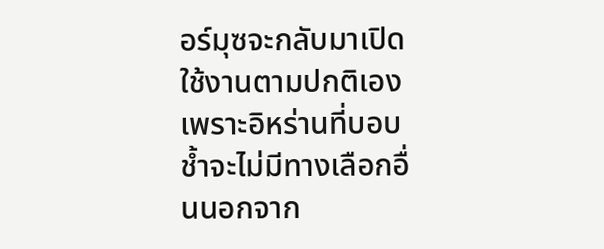อร์มุซจะกลับมาเปิดใช้งานตามปกติเอง เพราะอิหร่านที่บอบช้ำจะไม่มีทางเลือกอื่นนอกจาก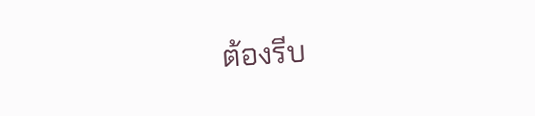ต้องรีบ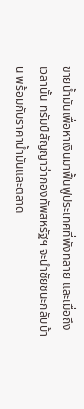ขายน้ำมันเพื่อหาเงินมาฟื้นฟูประเทศที่พังทลาย และเมื่อถึงเวลานั้น ทรัมป์สัญญาว่ากองทัพสหรัฐฯ จะนำชัยชนะกลับบ้าน พร้อมกับราคาน้ำมันและตลาด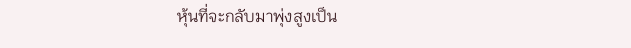หุ้นที่จะกลับมาพุ่งสูงเป็น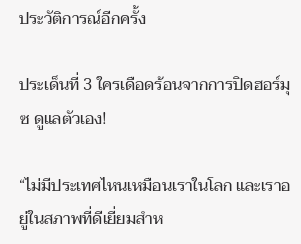ประวัติการณ์อีกครั้ง

ประเด็นที่ 3 ใครเดือดร้อนจากการปิดฮอร์มุซ ดูแลตัวเอง!

“ไม่มีประเทศไหนเหมือนเราในโลก และเราอยู่ในสภาพที่ดีเยี่ยมสำห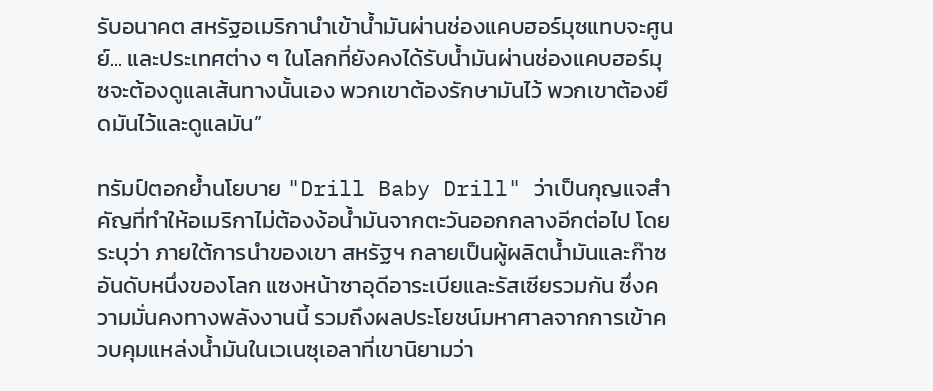รับอนาคต สหรัฐอเมริกานำเข้าน้ำมันผ่านช่องแคบฮอร์มุซแทบจะศูนย์... และประเทศต่าง ๆ ในโลกที่ยังคงได้รับน้ำมันผ่านช่องแคบฮอร์มุซจะต้องดูแลเส้นทางนั้นเอง พวกเขาต้องรักษามันไว้ พวกเขาต้องยึดมันไว้และดูแลมัน”

ทรัมป์ตอกย้ำนโยบาย "Drill Baby Drill" ว่าเป็นกุญแจสำคัญที่ทำให้อเมริกาไม่ต้องง้อน้ำมันจากตะวันออกกลางอีกต่อไป โดยระบุว่า ภายใต้การนำของเขา สหรัฐฯ กลายเป็นผู้ผลิตน้ำมันและก๊าซอันดับหนึ่งของโลก แซงหน้าซาอุดีอาระเบียและรัสเซียรวมกัน ซึ่งความมั่นคงทางพลังงานนี้ รวมถึงผลประโยชน์มหาศาลจากการเข้าควบคุมแหล่งน้ำมันในเวเนซุเอลาที่เขานิยามว่า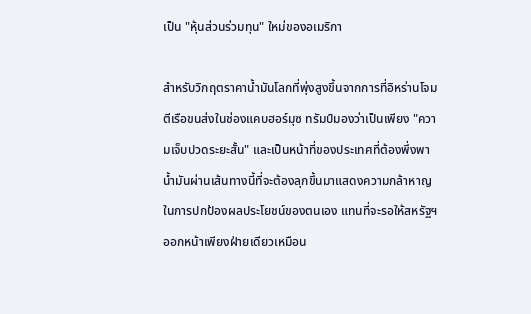เป็น "หุ้นส่วนร่วมทุน" ใหม่ของอเมริกา

สำหรับวิกฤตราคาน้ำมันโลกที่พุ่งสูงขึ้นจากการที่อิหร่านโจมตีเรือขนส่งในช่องแคบฮอร์มุซ ทรัมป์มองว่าเป็นเพียง "ความเจ็บปวดระยะสั้น" และเป็นหน้าที่ของประเทศที่ต้องพึ่งพาน้ำมันผ่านเส้นทางนี้ที่จะต้องลุกขึ้นมาแสดงความกล้าหาญในการปกป้องผลประโยชน์ของตนเอง แทนที่จะรอให้สหรัฐฯ ออกหน้าเพียงฝ่ายเดียวเหมือน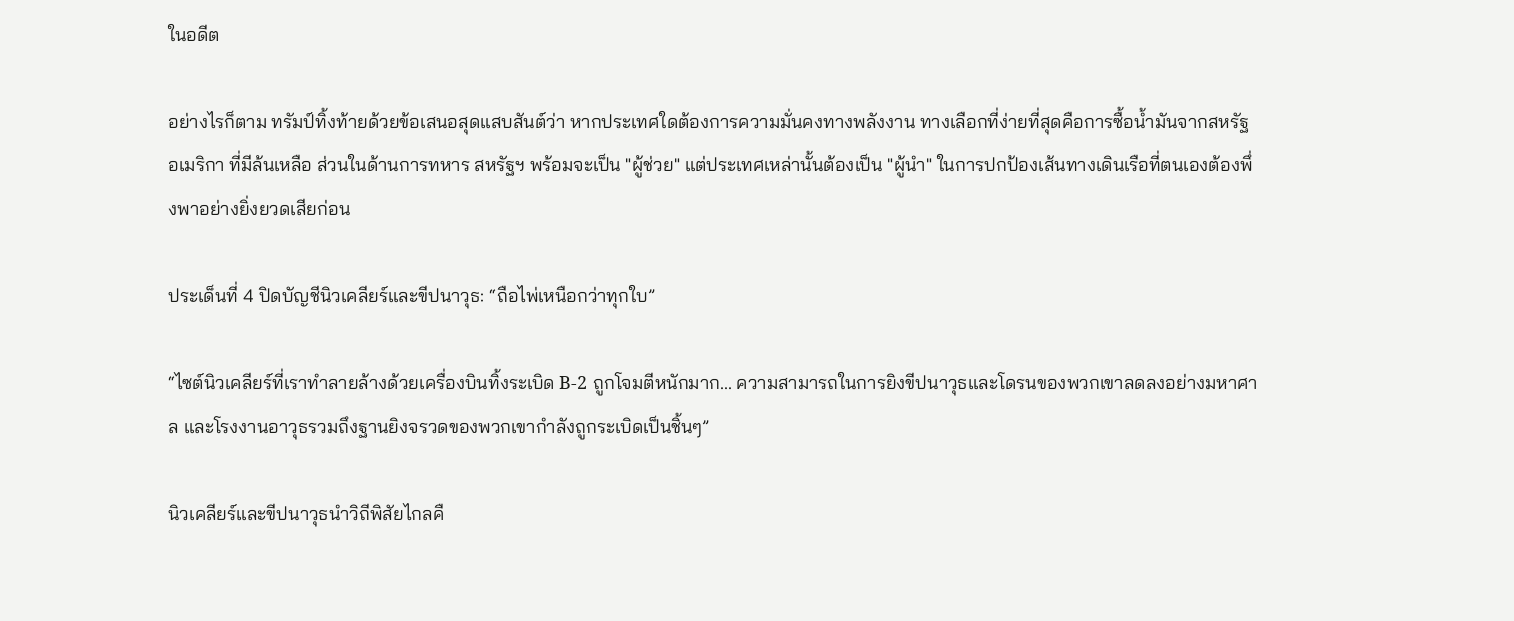ในอดีต

อย่างไรก็ตาม ทรัมป์ทิ้งท้ายด้วยข้อเสนอสุดแสบสันต์ว่า หากประเทศใดต้องการความมั่นคงทางพลังงาน ทางเลือกที่ง่ายที่สุดคือการซื้อน้ำมันจากสหรัฐอเมริกา ที่มีล้นเหลือ ส่วนในด้านการทหาร สหรัฐฯ พร้อมจะเป็น "ผู้ช่วย" แต่ประเทศเหล่านั้นต้องเป็น "ผู้นำ" ในการปกป้องเส้นทางเดินเรือที่ตนเองต้องพึ่งพาอย่างยิ่งยวดเสียก่อน

ประเด็นที่ 4 ปิดบัญชีนิวเคลียร์และขีปนาวุธ: “ถือไพ่เหนือกว่าทุกใบ”

“ไซต์นิวเคลียร์ที่เราทำลายล้างด้วยเครื่องบินทิ้งระเบิด B-2 ถูกโจมตีหนักมาก... ความสามารถในการยิงขีปนาวุธและโดรนของพวกเขาลดลงอย่างมหาศาล และโรงงานอาวุธรวมถึงฐานยิงจรวดของพวกเขากำลังถูกระเบิดเป็นชิ้นๆ”

นิวเคลียร์และขีปนาวุธนำวิถีพิสัยไกลคื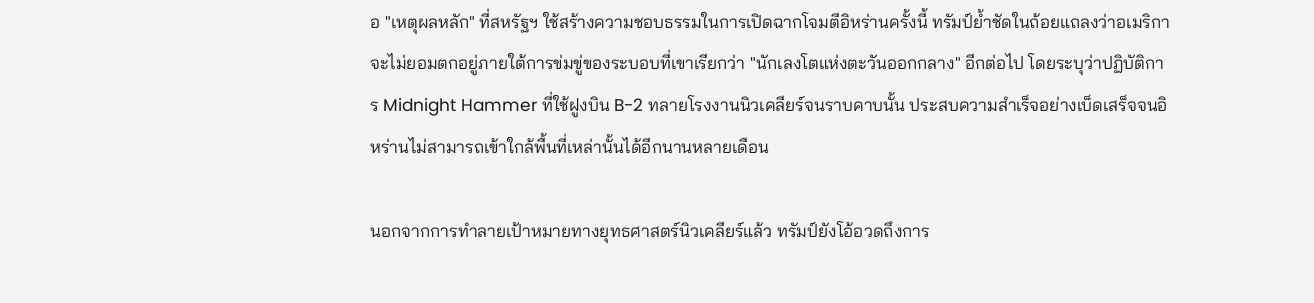อ "เหตุผลหลัก" ที่สหรัฐฯ ใช้สร้างความชอบธรรมในการเปิดฉากโจมตีอิหร่านครั้งนี้ ทรัมป์ย้ำชัดในถ้อยแถลงว่าอเมริกาจะไม่ยอมตกอยู่ภายใต้การข่มขู่ของระบอบที่เขาเรียกว่า "นักเลงโตแห่งตะวันออกกลาง" อีกต่อไป โดยระบุว่าปฏิบัติการ Midnight Hammer ที่ใช้ฝูงบิน B-2 ทลายโรงงานนิวเคลียร์จนราบคาบนั้น ประสบความสำเร็จอย่างเบ็ดเสร็จจนอิหร่านไม่สามารถเข้าใกล้พื้นที่เหล่านั้นได้อีกนานหลายเดือน

นอกจากการทำลายเป้าหมายทางยุทธศาสตร์นิวเคลียร์แล้ว ทรัมป์ยังโอ้อวดถึงการ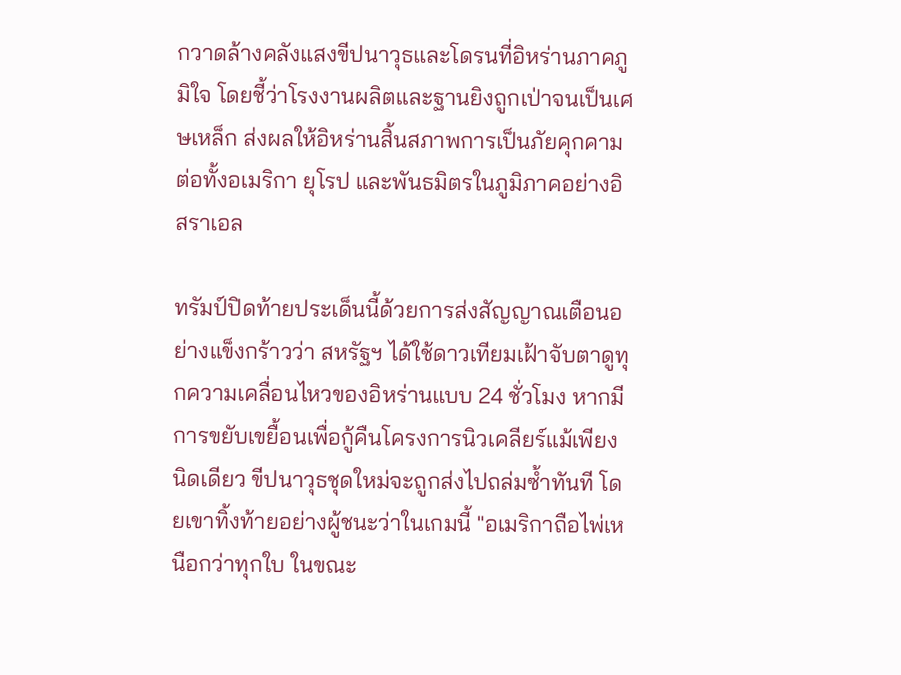กวาดล้างคลังแสงขีปนาวุธและโดรนที่อิหร่านภาคภูมิใจ โดยชี้ว่าโรงงานผลิตและฐานยิงถูกเป่าจนเป็นเศษเหล็ก ส่งผลให้อิหร่านสิ้นสภาพการเป็นภัยคุกคามต่อทั้งอเมริกา ยุโรป และพันธมิตรในภูมิภาคอย่างอิสราเอล

ทรัมป์ปิดท้ายประเด็นนี้ด้วยการส่งสัญญาณเตือนอย่างแข็งกร้าวว่า สหรัฐฯ ได้ใช้ดาวเทียมเฝ้าจับตาดูทุกความเคลื่อนไหวของอิหร่านแบบ 24 ชั่วโมง หากมีการขยับเขยื้อนเพื่อกู้คืนโครงการนิวเคลียร์แม้เพียงนิดเดียว ขีปนาวุธชุดใหม่จะถูกส่งไปถล่มซ้ำทันที โดยเขาทิ้งท้ายอย่างผู้ชนะว่าในเกมนี้ "อเมริกาถือไพ่เหนือกว่าทุกใบ ในขณะ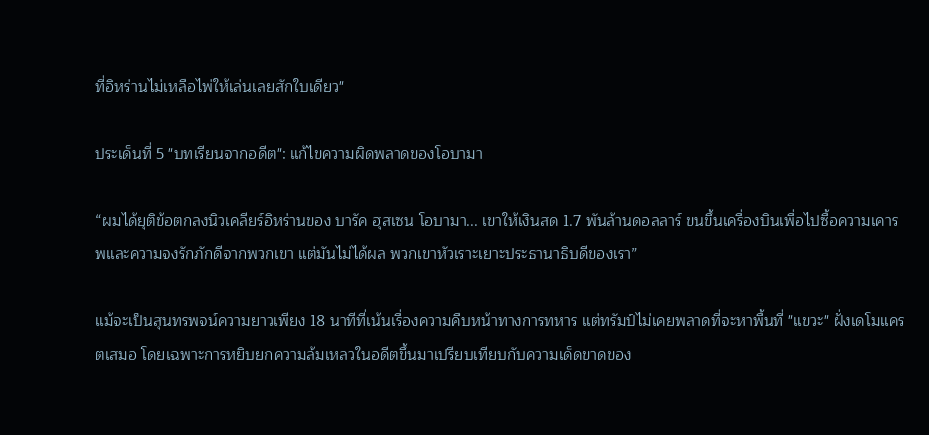ที่อิหร่านไม่เหลือไพ่ให้เล่นเลยสักใบเดียว"

ประเด็นที่ 5 "บทเรียนจากอดีต": แก้ไขความผิดพลาดของโอบามา

“ผมได้ยุติข้อตกลงนิวเคลียร์อิหร่านของ บารัค ฮุสเซน โอบามา... เขาให้เงินสด 1.7 พันล้านดอลลาร์ ขนขึ้นเครื่องบินเพื่อไปซื้อความเคารพและความจงรักภักดีจากพวกเขา แต่มันไม่ได้ผล พวกเขาหัวเราะเยาะประธานาธิบดีของเรา”

แม้จะเป็นสุนทรพจน์ความยาวเพียง 18 นาทีที่เน้นเรื่องความคืบหน้าทางการทหาร แต่ทรัมป์ไม่เคยพลาดที่จะหาพื้นที่ "แขวะ" ฝั่งเดโมแครตเสมอ โดยเฉพาะการหยิบยกความล้มเหลวในอดีตขึ้นมาเปรียบเทียบกับความเด็ดขาดของ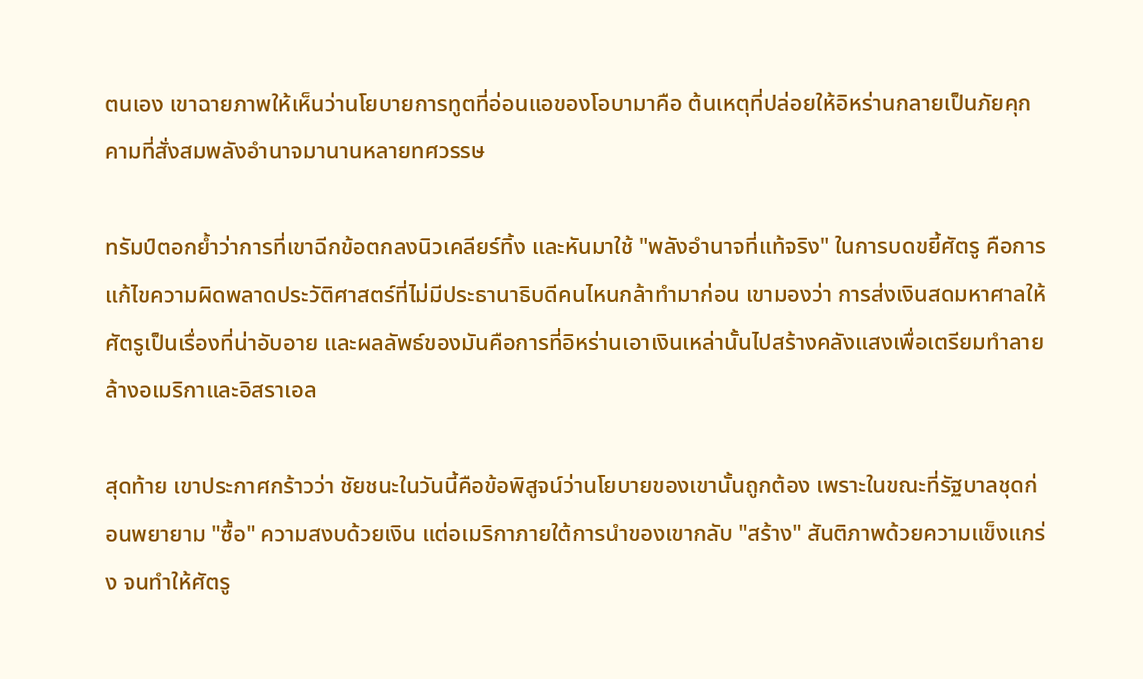ตนเอง เขาฉายภาพให้เห็นว่านโยบายการทูตที่อ่อนแอของโอบามาคือ ต้นเหตุที่ปล่อยให้อิหร่านกลายเป็นภัยคุกคามที่สั่งสมพลังอำนาจมานานหลายทศวรรษ

ทรัมป์ตอกย้ำว่าการที่เขาฉีกข้อตกลงนิวเคลียร์ทิ้ง และหันมาใช้ "พลังอำนาจที่แท้จริง" ในการบดขยี้ศัตรู คือการแก้ไขความผิดพลาดประวัติศาสตร์ที่ไม่มีประธานาธิบดีคนไหนกล้าทำมาก่อน เขามองว่า การส่งเงินสดมหาศาลให้ศัตรูเป็นเรื่องที่น่าอับอาย และผลลัพธ์ของมันคือการที่อิหร่านเอาเงินเหล่านั้นไปสร้างคลังแสงเพื่อเตรียมทำลายล้างอเมริกาและอิสราเอล

สุดท้าย เขาประกาศกร้าวว่า ชัยชนะในวันนี้คือข้อพิสูจน์ว่านโยบายของเขานั้นถูกต้อง เพราะในขณะที่รัฐบาลชุดก่อนพยายาม "ซื้อ" ความสงบด้วยเงิน แต่อเมริกาภายใต้การนำของเขากลับ "สร้าง" สันติภาพด้วยความแข็งแกร่ง จนทำให้ศัตรู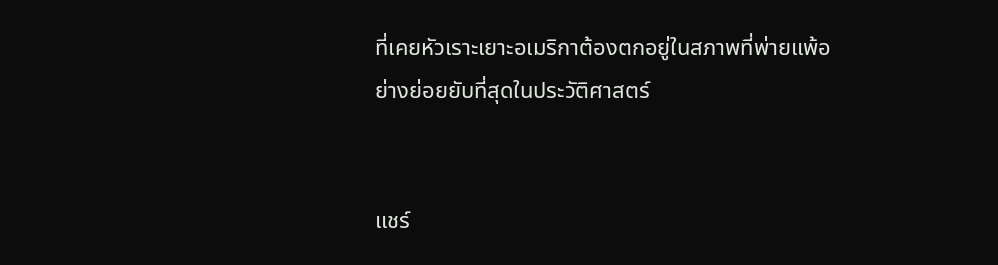ที่เคยหัวเราะเยาะอเมริกาต้องตกอยู่ในสภาพที่พ่ายแพ้อย่างย่อยยับที่สุดในประวัติศาสตร์


แชร์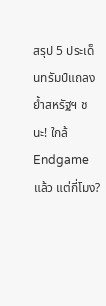สรุป 5 ประเด็นทรัมป์แถลง ย้ำสหรัฐฯ ชนะ! ใกล้ Endgame แล้ว แต่กี่โมง?